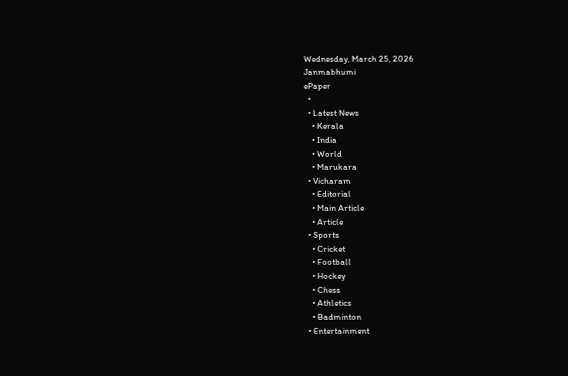Wednesday, March 25, 2026
Janmabhumi
ePaper
  •
  • Latest News
    • Kerala
    • India
    • World
    • Marukara
  • Vicharam
    • Editorial
    • Main Article
    • Article
  • Sports
    • Cricket
    • Football
    • Hockey
    • Chess
    • Athletics
    • Badminton
  • Entertainment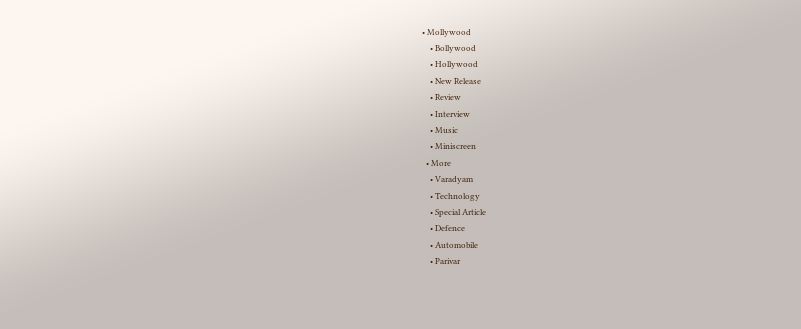• Mollywood
    • Bollywood
    • Hollywood
    • New Release
    • Review
    • Interview
    • Music
    • Miniscreen
  • More
    • Varadyam
    • Technology
    • Special Article
    • Defence
    • Automobile
    • Parivar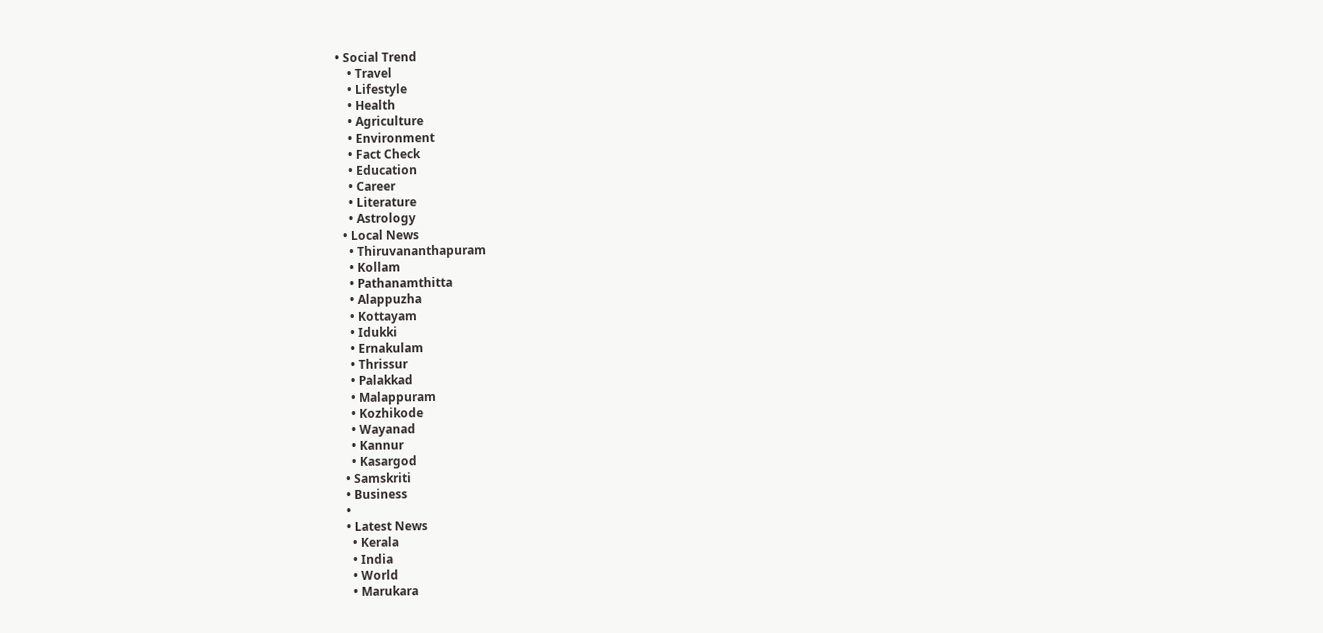• Social Trend
    • Travel
    • Lifestyle
    • Health
    • Agriculture
    • Environment
    • Fact Check
    • Education
    • Career
    • Literature
    • Astrology
  • Local News
    • Thiruvananthapuram
    • Kollam
    • Pathanamthitta
    • Alappuzha
    • Kottayam
    • Idukki
    • Ernakulam
    • Thrissur
    • Palakkad
    • Malappuram
    • Kozhikode
    • Wayanad
    • Kannur
    • Kasargod
  • Samskriti
  • Business
  •
  • Latest News
    • Kerala
    • India
    • World
    • Marukara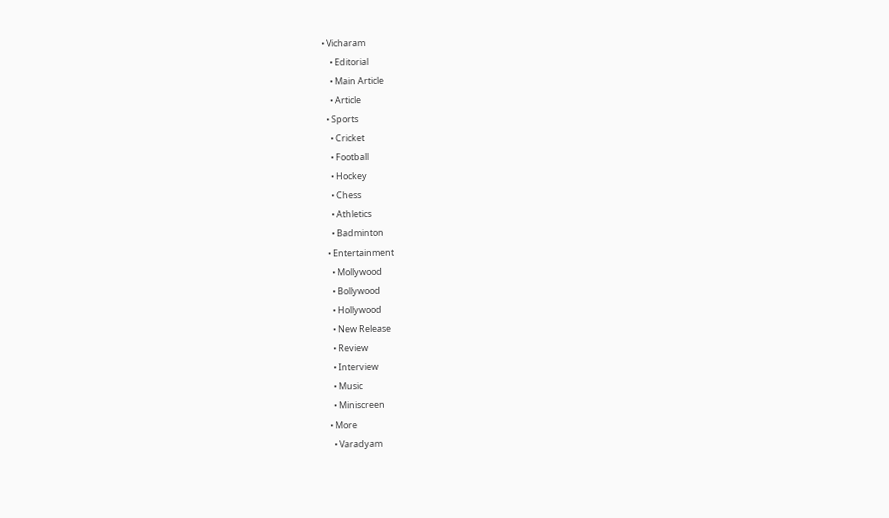• Vicharam
    • Editorial
    • Main Article
    • Article
  • Sports
    • Cricket
    • Football
    • Hockey
    • Chess
    • Athletics
    • Badminton
  • Entertainment
    • Mollywood
    • Bollywood
    • Hollywood
    • New Release
    • Review
    • Interview
    • Music
    • Miniscreen
  • More
    • Varadyam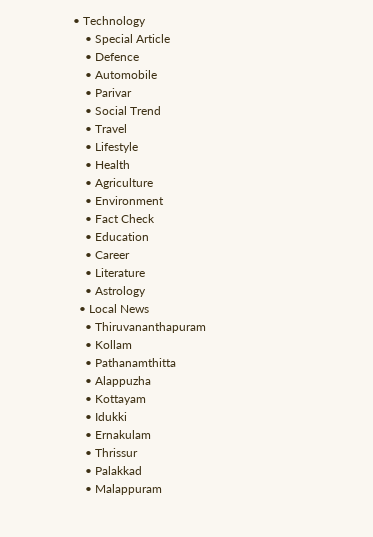• Technology
    • Special Article
    • Defence
    • Automobile
    • Parivar
    • Social Trend
    • Travel
    • Lifestyle
    • Health
    • Agriculture
    • Environment
    • Fact Check
    • Education
    • Career
    • Literature
    • Astrology
  • Local News
    • Thiruvananthapuram
    • Kollam
    • Pathanamthitta
    • Alappuzha
    • Kottayam
    • Idukki
    • Ernakulam
    • Thrissur
    • Palakkad
    • Malappuram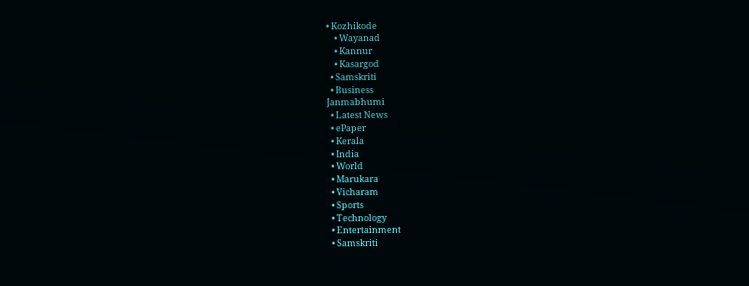• Kozhikode
    • Wayanad
    • Kannur
    • Kasargod
  • Samskriti
  • Business
Janmabhumi
  • Latest News
  • ePaper
  • Kerala
  • India
  • World
  • Marukara
  • Vicharam
  • Sports
  • Technology
  • Entertainment
  • Samskriti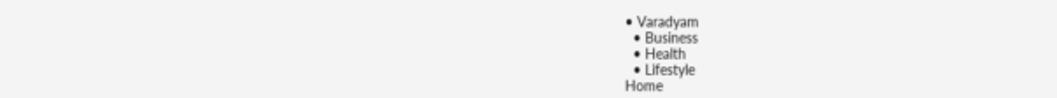• Varadyam
  • Business
  • Health
  • Lifestyle
Home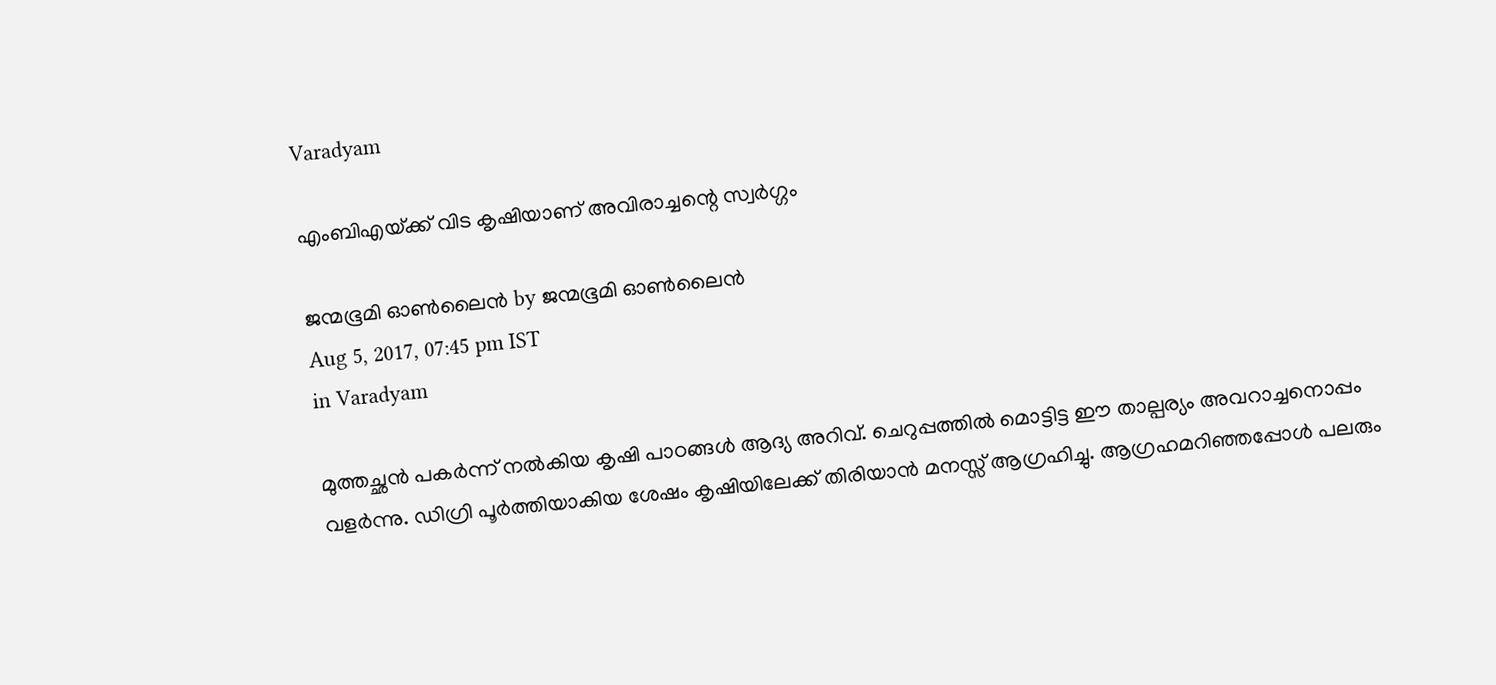Varadyam

എംബിഎയ്‌ക്ക് വിട കൃഷിയാണ് അവിരാച്ചന്റെ സ്വര്‍ഗ്ഗം

ജന്മഭൂമി ഓണ്‍ലൈന്‍ by ജന്മഭൂമി ഓണ്‍ലൈന്‍
Aug 5, 2017, 07:45 pm IST
in Varadyam

മുത്തച്ഛന്‍ പകര്‍ന്ന് നല്‍കിയ കൃഷി പാഠങ്ങള്‍ ആദ്യ അറിവ്. ചെറുപ്പത്തില്‍ മൊട്ടിട്ട ഈ താല്പര്യം അവറാച്ചനൊപ്പം വളര്‍ന്നു. ഡിഗ്രി പൂര്‍ത്തിയാകിയ ശേഷം കൃഷിയിലേക്ക് തിരിയാന്‍ മനസ്സ് ആഗ്രഹിച്ചു. ആഗ്രഹമറിഞ്ഞപ്പോള്‍ പലരും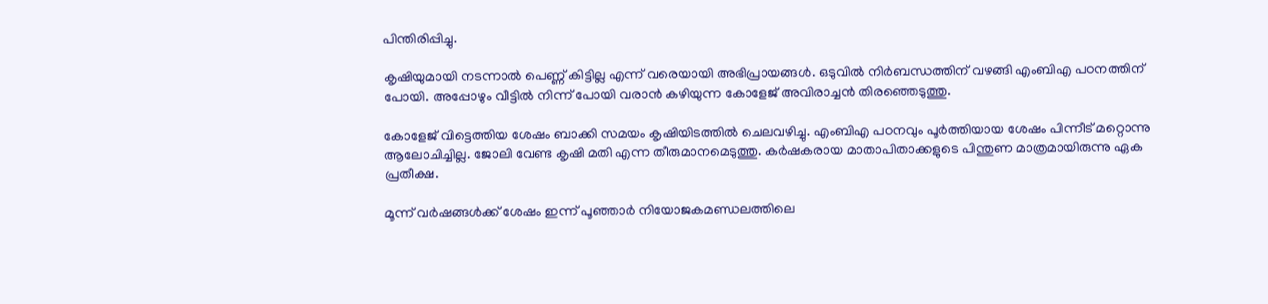പിന്തിരിപ്പിച്ചു.

കൃഷിയുമായി നടന്നാല്‍ പെണ്ണ് കിട്ടില്ല എന്ന് വരെയായി അഭിപ്രായങ്ങള്‍. ഒടുവില്‍ നിര്‍ബന്ധത്തിന് വഴങ്ങി എംബിഎ പഠനത്തിന് പോയി. അപ്പോഴും വീട്ടില്‍ നിന്ന് പോയി വരാന്‍ കഴിയുന്ന കോളേജ് അവിരാച്ചന്‍ തിരഞ്ഞെടുത്തു.

കോളേജ് വിട്ടെത്തിയ ശേഷം ബാക്കി സമയം കൃഷിയിടത്തില്‍ ചെലവഴിച്ചു. എംബിഎ പഠനവും പൂര്‍ത്തിയായ ശേഷം പിന്നീട് മറ്റൊന്നു ആലോചിച്ചില്ല. ജോലി വേണ്ട കൃഷി മതി എന്ന തീരുമാനമെടുത്തു. കര്‍ഷകരായ മാതാപിതാക്കളുടെ പിന്തുണ മാത്രമായിരുന്നു ഏക പ്രതീക്ഷ.

മൂന്ന് വര്‍ഷങ്ങള്‍ക്ക് ശേഷം ഇന്ന് പൂഞ്ഞാര്‍ നിയോജകമണ്ഡലത്തിലെ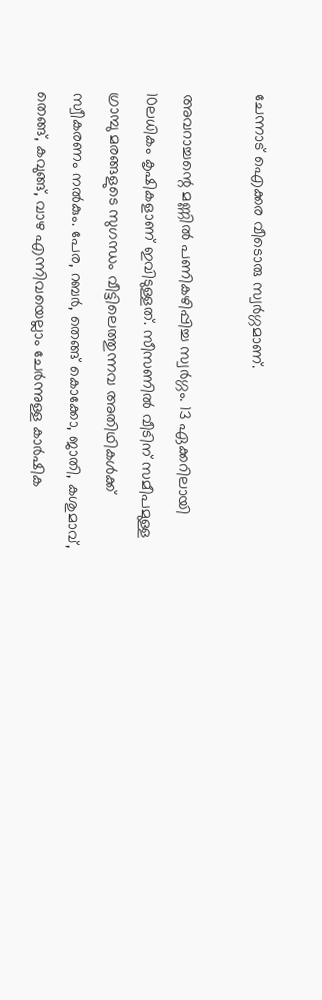ചേന്നാട് ഐക്കര വീടൊരു സ്വര്‍ഗ്ഗമാണ്.

അവറാച്ചന്റെ മണ്ണില്‍ പണികഴിപ്പിച്ച സ്വര്‍ഗ്ഗം. 13 ഏക്കറിലായി 10ലധികം കൃഷികളാണ് ഇവിടുള്ളത്. സീസണില്‍ വീടിന് സമീപമുള്ള ഗ്രാമ്പു മരങ്ങളുടെ സുഗന്ധം വീട്ടിലെത്തുന്നവ അതിഥികള്‍ക്ക് സ്വീകരണം നല്‍കും. പേര, റബര്‍, തെങ്ങ് കൊക്കോ, ജാതി, കശുമാവ്, തെങ്ങ്, കവുങ്ങ്, വാഴ എന്നിവയെല്ലാം ചേര്‍ന്നുള്ള കാര്‍ഷിക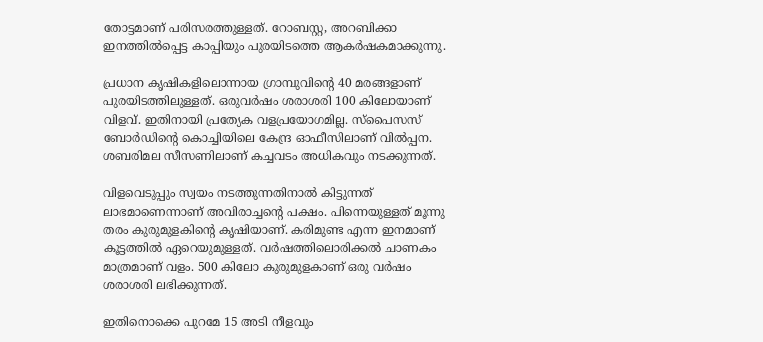തോട്ടമാണ് പരിസരത്തുള്ളത്. റോബസ്റ്റ, അറബിക്കാ ഇനത്തില്‍പ്പെട്ട കാപ്പിയും പുരയിടത്തെ ആകര്‍ഷകമാക്കുന്നു.

പ്രധാന കൃഷികളിലൊന്നായ ഗ്രാമ്പുവിന്റെ 40 മരങ്ങളാണ് പുരയിടത്തിലുള്ളത്. ഒരുവര്‍ഷം ശരാശരി 100 കിലോയാണ് വിളവ്. ഇതിനായി പ്രത്യേക വളപ്രയോഗമില്ല. സ്‌പൈസസ് ബോര്‍ഡിന്റെ കൊച്ചിയിലെ കേന്ദ്ര ഓഫീസിലാണ് വില്‍പ്പന. ശബരിമല സീസണിലാണ് കച്ചവടം അധികവും നടക്കുന്നത്.

വിളവെടുപ്പും സ്വയം നടത്തുന്നതിനാല്‍ കിട്ടുന്നത് ലാഭമാണെന്നാണ് അവിരാച്ചന്റെ പക്ഷം. പിന്നെയുള്ളത് മൂന്നു തരം കുരുമുളകിന്റെ കൃഷിയാണ്. കരിമുണ്ട എന്ന ഇനമാണ് കൂട്ടത്തില്‍ ഏറെയുമുള്ളത്. വര്‍ഷത്തിലൊരിക്കല്‍ ചാണകം മാത്രമാണ് വളം. 500 കിലോ കുരുമുളകാണ് ഒരു വര്‍ഷം ശരാശരി ലഭിക്കുന്നത്.

ഇതിനൊക്കെ പുറമേ 15 അടി നീളവും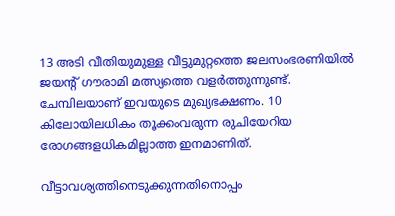13 അടി വീതിയുമുള്ള വീട്ടുമുറ്റത്തെ ജലസംഭരണിയില്‍ ജയന്റ് ഗൗരാമി മത്സ്യത്തെ വളര്‍ത്തുന്നുണ്ട്. ചേമ്പിലയാണ് ഇവയുടെ മുഖ്യഭക്ഷണം. 10 കിലോയിലധികം തൂക്കംവരുന്ന രുചിയേറിയ രോഗങ്ങളധികമില്ലാത്ത ഇനമാണിത്.

വീട്ടാവശ്യത്തിനെടുക്കുന്നതിനൊപ്പം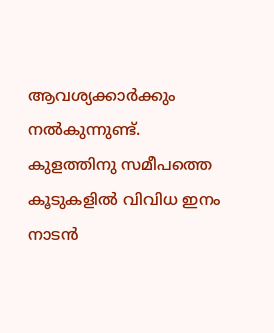ആവശ്യക്കാര്‍ക്കും നല്‍കുന്നുണ്ട്. കുളത്തിനു സമീപത്തെ കൂടുകളില്‍ വിവിധ ഇനം നാടന്‍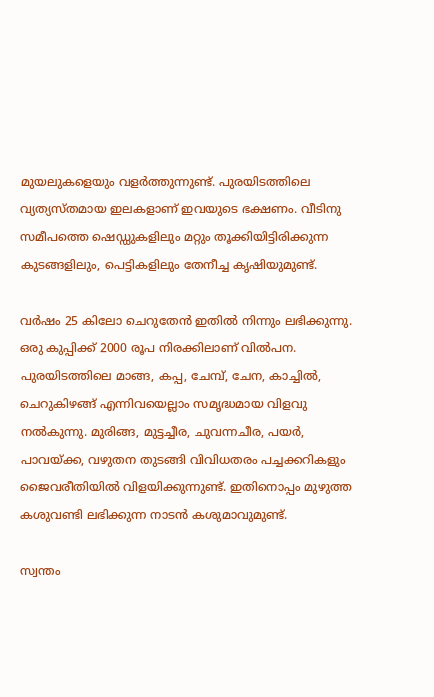മുയലുകളെയും വളര്‍ത്തുന്നുണ്ട്. പുരയിടത്തിലെ വ്യത്യസ്തമായ ഇലകളാണ് ഇവയുടെ ഭക്ഷണം. വീടിനു സമീപത്തെ ഷെഡ്ഡുകളിലും മറ്റും തൂക്കിയിട്ടിരിക്കുന്ന കുടങ്ങളിലും, പെട്ടികളിലും തേനീച്ച കൃഷിയുമുണ്ട്.

വര്‍ഷം 25 കിലോ ചെറുതേന്‍ ഇതില്‍ നിന്നും ലഭിക്കുന്നു. ഒരു കുപ്പിക്ക് 2000 രൂപ നിരക്കിലാണ് വില്‍പന. പുരയിടത്തിലെ മാങ്ങ, കപ്പ, ചേമ്പ്, ചേന, കാച്ചില്‍, ചെറുകിഴങ്ങ് എന്നിവയെല്ലാം സമൃദ്ധമായ വിളവു നല്‍കുന്നു. മുരിങ്ങ, മുട്ടച്ചീര, ചുവന്നചീര, പയര്‍, പാവയ്‌ക്ക, വഴുതന തുടങ്ങി വിവിധതരം പച്ചക്കറികളും ജൈവരീതിയില്‍ വിളയിക്കുന്നുണ്ട്. ഇതിനൊപ്പം മുഴുത്ത കശുവണ്ടി ലഭിക്കുന്ന നാടന്‍ കശുമാവുമുണ്ട്.

സ്വന്തം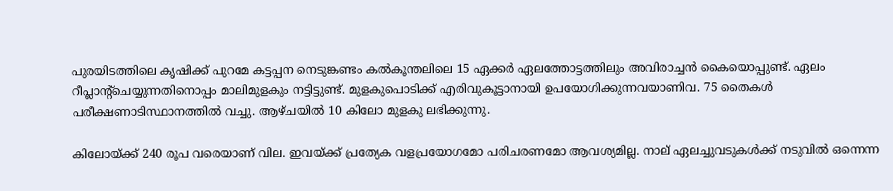പുരയിടത്തിലെ കൃഷിക്ക് പുറമേ കട്ടപ്പന നെടുങ്കണ്ടം കല്‍കൂന്തലിലെ 15 ഏക്കര്‍ ഏലത്തോട്ടത്തിലും അവിരാച്ചന്‍ കൈയൊപ്പുണ്ട്. ഏലം റീപ്ലാന്റ്‌ചെയ്യുന്നതിനൊപ്പം മാലിമുളകും നട്ടിട്ടുണ്ട്. മുളകുപൊടിക്ക് എരിവുകൂട്ടാനായി ഉപയോഗിക്കുന്നവയാണിവ. 75 തൈകള്‍ പരീക്ഷണാടിസ്ഥാനത്തില്‍ വച്ചു. ആഴ്ചയില്‍ 10 കിലോ മുളകു ലഭിക്കുന്നു.

കിലോയ്‌ക്ക് 240 രൂപ വരെയാണ് വില. ഇവയ്‌ക്ക് പ്രത്യേക വളപ്രയോഗമോ പരിചരണമോ ആവശ്യമില്ല. നാല് ഏലച്ചുവടുകള്‍ക്ക് നടുവില്‍ ഒന്നെന്ന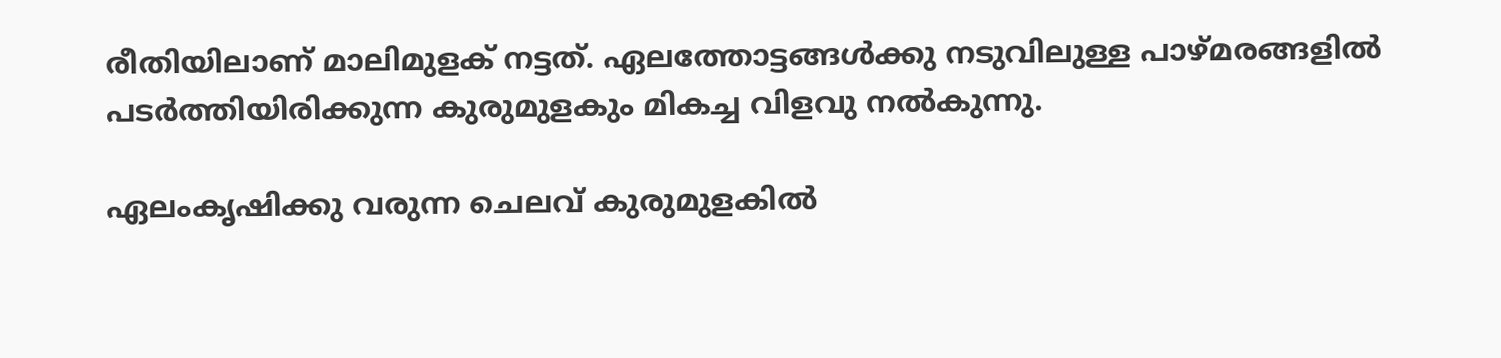രീതിയിലാണ് മാലിമുളക് നട്ടത്. ഏലത്തോട്ടങ്ങള്‍ക്കു നടുവിലുള്ള പാഴ്മരങ്ങളില്‍ പടര്‍ത്തിയിരിക്കുന്ന കുരുമുളകും മികച്ച വിളവു നല്‍കുന്നു.

ഏലംകൃഷിക്കു വരുന്ന ചെലവ് കുരുമുളകില്‍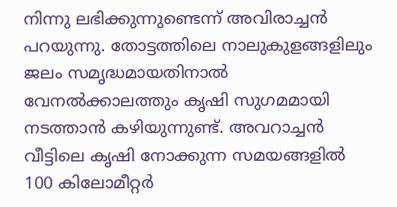നിന്നു ലഭിക്കുന്നുണ്ടെന്ന് അവിരാച്ചന്‍ പറയുന്നു. തോട്ടത്തിലെ നാലുകുളങ്ങളിലും ജലം സമൃദ്ധമായതിനാല്‍ വേനല്‍ക്കാലത്തും കൃഷി സുഗമമായി നടത്താന്‍ കഴിയുന്നുണ്ട്. അവറാച്ചന്‍ വീട്ടിലെ കൃഷി നോക്കുന്ന സമയങ്ങളില്‍ 100 കിലോമീറ്റര്‍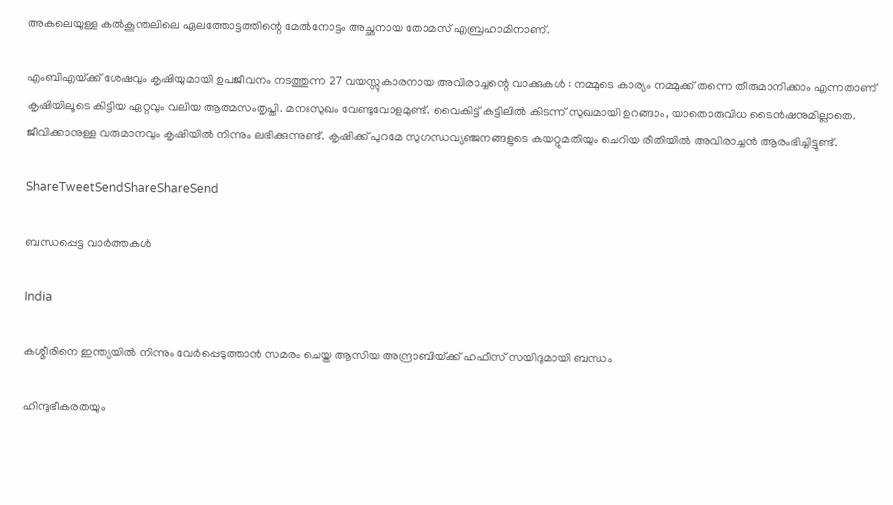അകലെയുള്ള കല്‍കൂന്തലിലെ ഏലത്തോട്ടത്തിന്റെ മേല്‍നോട്ടം അച്ഛനായ തോമസ് എബ്രഹാമിനാണ്.

എംബിഎയ്‌ക്ക് ശേഷവും കൃഷിയുമായി ഉപജീവനം നടത്തുന്ന 27 വയസ്സുകാരനായ അവിരാച്ചന്റെ വാക്കുകള്‍ : നമ്മുടെ കാര്യം നമ്മുക്ക് തന്നെ തീരുമാനിക്കാം എന്നതാണ് കൃഷിയിലൂടെ കിട്ടിയ ഏറ്റവും വലിയ ആത്മസംതൃപ്തി. മനഃസുഖം വേണ്ടുവോളമുണ്ട്. വൈകിട്ട് കട്ടിലില്‍ കിടന്ന് സുഖമായി ഉറങ്ങാം, യാതൊരുവിധ ടൈന്‍ഷനുമില്ലാതെ. ജീവിക്കാനുള്ള വരുമാനവും കൃഷിയില്‍ നിന്നും ലഭിക്കുന്നുണ്ട്. കൃഷിക്ക് പുറമേ സുഗന്ധവ്യഞ്ജനങ്ങളുടെ കയറ്റുമതിയും ചെറിയ രീതിയില്‍ അവിരാച്ചന്‍ ആരംഭിച്ചിട്ടുണ്ട്.

ShareTweetSendShareShareSend

ബന്ധപ്പെട്ട വാര്‍ത്തകള്‍

India

കശ്മീരിനെ ഇന്ത്യയില്‍ നിന്നും വേര്‍പ്പെടുത്താന്‍ സമരം ചെയ്ത ആസിയ അന്ദ്രാബിയ്‌ക്ക് ഹഫീസ് സയിദുമായി ബന്ധം

ഹിന്ദുഭീകരതയും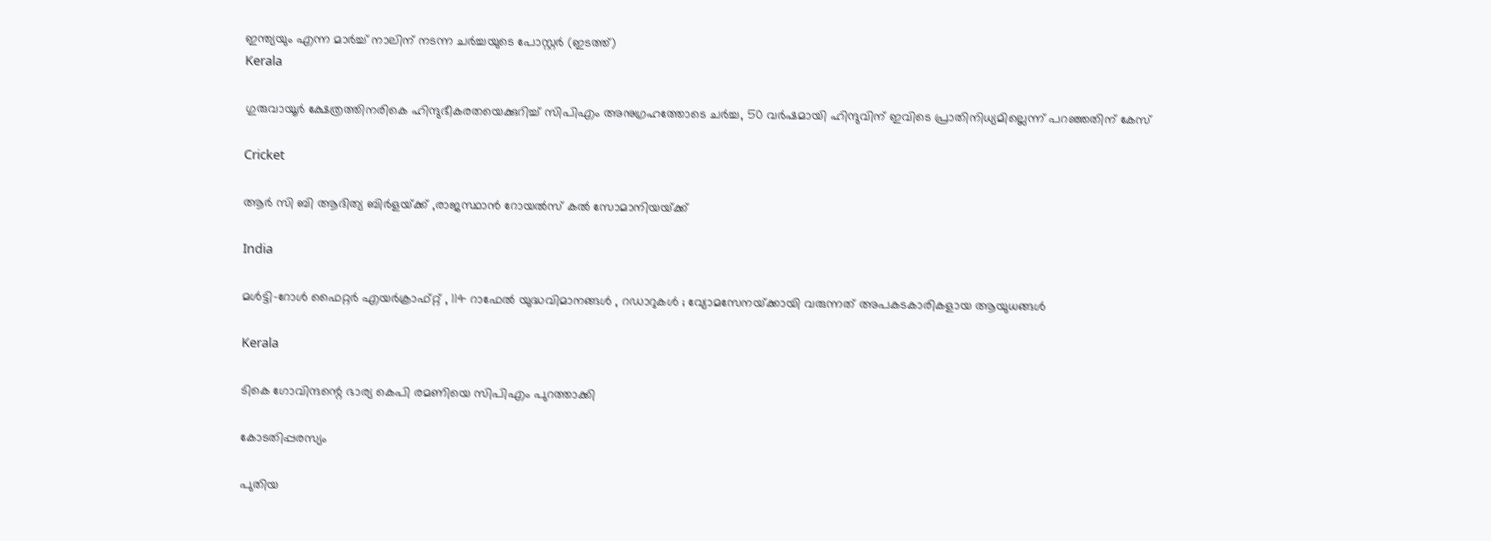ഇന്ത്യയും എന്ന മാര്‍ച്ച് നാലിന് നടന്ന ചര്‍ച്ചയുടെ പോസ്റ്റര്‍ (ഇടത്ത്)
Kerala

ഗുരുവായൂര്‍ ക്ഷേത്രത്തിനരികെ ഹിന്ദുഭീകരതയെക്കുറിച്ച് സിപിഎം അനുഗ്രഹത്തോടെ ചര്‍ച്ച, 50 വര്‍ഷമായി ഹിന്ദുവിന് ഇവിടെ പ്രാതിനിധ്യമില്ലെന്ന് പറഞ്ഞതിന് കേസ്

Cricket

ആര്‍ സി ബി ആദിത്യ ബിര്‍ളയ്‌ക്ക് ,രാജസ്ഥാന്‍ റോയല്‍സ് കല്‍ സോമാനിയയ്‌ക്ക്

India

മൾട്ടി-റോൾ ഫൈറ്റർ എയർക്രാഫ്റ്റ് , 114 റാഫേൽ യുദ്ധവിമാനങ്ങൾ , റഡാറുകൾ ; വ്യോമസേനയ്‌ക്കായി വരുന്നത് അപകടകാരികളായ ആയുധങ്ങൾ

Kerala

ടികെ ഗോവിന്ദന്റെ ഭാര്യ കെപി രമണിയെ സിപിഎം പുറത്താക്കി

കോടതിപ്പരസ്യം

പുതിയ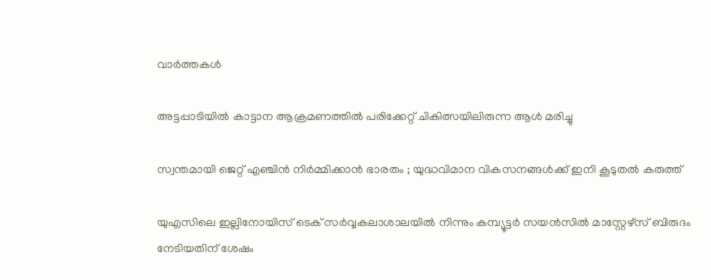വാര്‍ത്തകള്‍

അട്ടപ്പാടിയില്‍ കാട്ടാന ആക്രമണത്തില്‍ പരിക്കേറ്റ് ചികിത്സയിലിരുന്ന ആള്‍ മരിച്ചു

സ്വന്തമായി ജെറ്റ് എഞ്ചിൻ നിർമ്മിക്കാൻ ഭാരതം ; യുദ്ധവിമാന വികസനങ്ങൾക്ക് ഇനി കൂടുതൽ കരുത്ത്

യുഎസിലെ ഇല്ലിനോയിസ് ടെക് സര്‍വ്വകലാശാലയില്‍ നിന്നും കമ്പ്യൂട്ടര്‍ സയന്‍സില്‍ മാസ്റ്റേഴ്സ് ബിരുദം നേടിയതിന് ശേഷം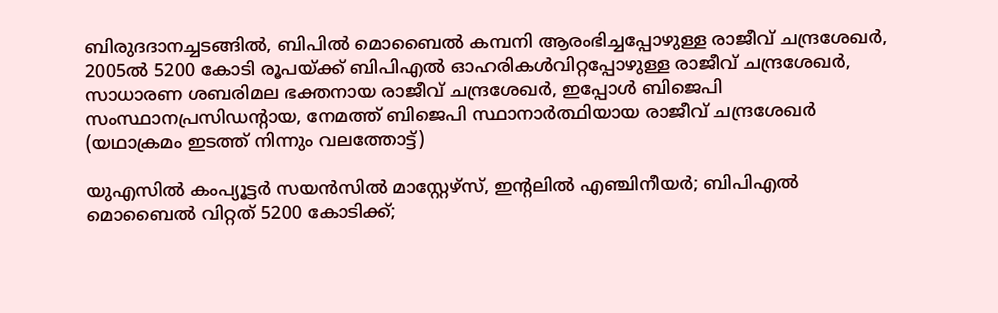ബിരുദദാനച്ചടങ്ങില്‍, ബിപില്‍ മൊബൈല്‍ കമ്പനി ആരംഭിച്ചപ്പോഴുള്ള രാജീവ് ചന്ദ്രശേഖര്‍, 2005ല്‍ 5200 കോടി രൂപയ്ക്ക് ബിപിഎല്‍ ഓഹരികള്‍വിറ്റപ്പോഴുള്ള രാജീവ് ചന്ദ്രശേഖര്‍, സാധാരണ ശബരിമല ഭക്തനായ രാജീവ് ചന്ദ്രശേഖര്‍, ഇപ്പോള്‍ ബിജെപി സംസ്ഥാനപ്രസിഡന്‍റായ, നേമത്ത് ബിജെപി സ്ഥാനാര്‍ത്ഥിയായ രാജീവ് ചന്ദ്രശേഖര്‍ (യഥാക്രമം ഇടത്ത് നിന്നും വലത്തോട്ട്)

യുഎസില്‍ കംപ്യൂട്ടര്‍ സയന്‍സില്‍ മാസ്റ്റേഴ്സ്, ഇന്‍റലില്‍ എഞ്ചിനീയര്‍; ബിപിഎല്‍ മൊബൈല്‍ വിറ്റത് 5200 കോടിക്ക്;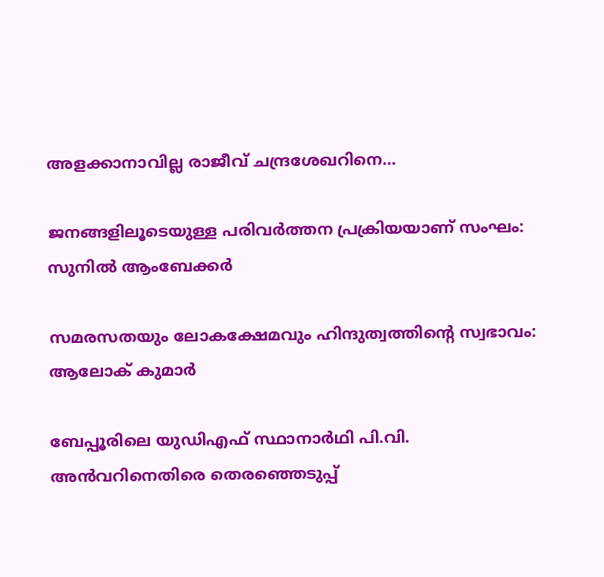അളക്കാനാവില്ല രാജീവ് ചന്ദ്രശേഖറിനെ…

ജനങ്ങളിലൂടെയുള്ള പരിവര്‍ത്തന പ്രക്രിയയാണ് സംഘം: സുനില്‍ ആംബേക്കര്‍

സമരസതയും ലോകക്ഷേമവും ഹിന്ദുത്വത്തിന്റെ സ്വഭാവം: ആലോക് കുമാര്‍

ബേപ്പൂരിലെ യുഡിഎഫ് സ്ഥാനാര്‍ഥി പി.വി. അന്‍വറിനെതിരെ തെരഞ്ഞെടുപ്പ്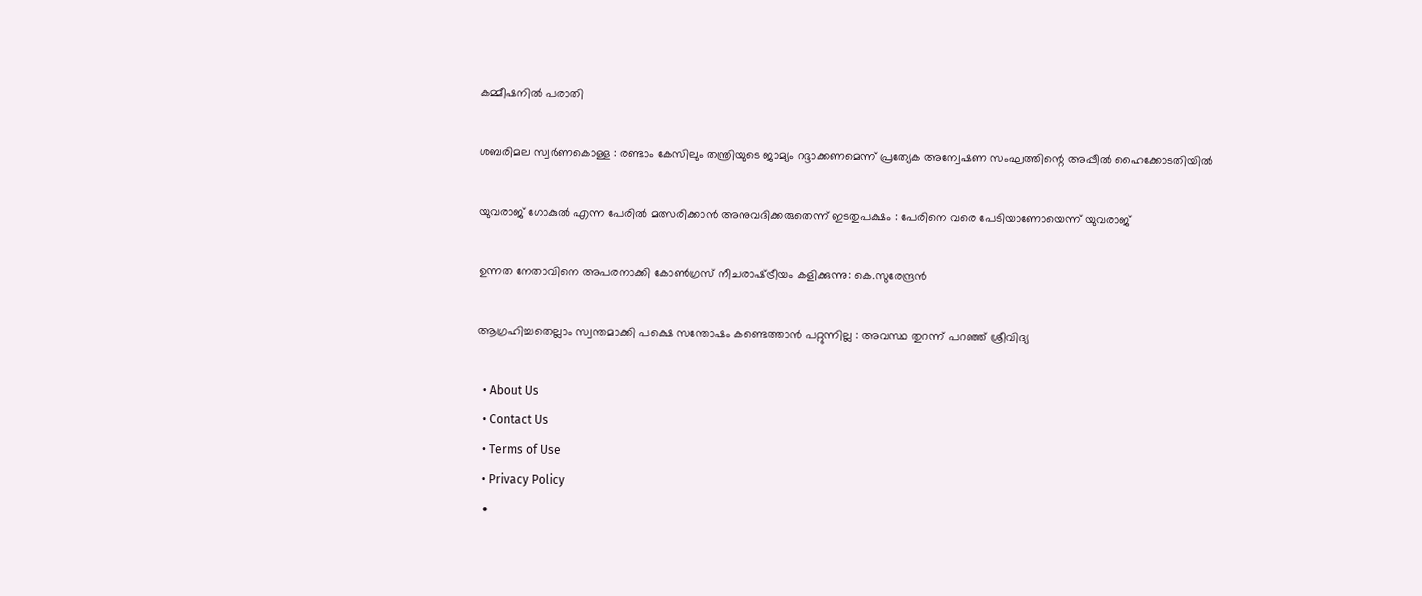കമ്മീഷനില്‍ പരാതി

ശബരിമല സ്വര്‍ണകൊള്ള : രണ്ടാം കേസിലും തന്ത്രിയുടെ ജാമ്യം റദ്ദാക്കണമെന്ന് പ്രത്യേക അന്വേഷണ സംഘത്തിന്റെ അപ്പീല്‍ ഹൈക്കോടതിയില്‍

യുവരാജ് ഗോകുൽ എന്ന പേരിൽ മത്സരിക്കാൻ അനുവദിക്കരുതെന്ന് ഇടതുപക്ഷം : പേരിനെ വരെ പേടിയാണോയെന്ന് യുവരാജ്

ഉന്നത നേതാവിനെ അപരനാക്കി കോൺഗ്രസ് നീചരാഷ്‌ട്രീയം കളിക്കുന്നു: കെ.സുരേന്ദ്രൻ

ആഗ്രഹിച്ചതെല്ലാം സ്വന്തമാക്കി പക്ഷെ സന്തോഷം കണ്ടെത്താൻ പറ്റുന്നില്ല : അവസ്ഥ തുറന്ന് പറഞ്ഞ് ശ്രീവിദ്യ

  • About Us
  • Contact Us
  • Terms of Use
  • Privacy Policy
  •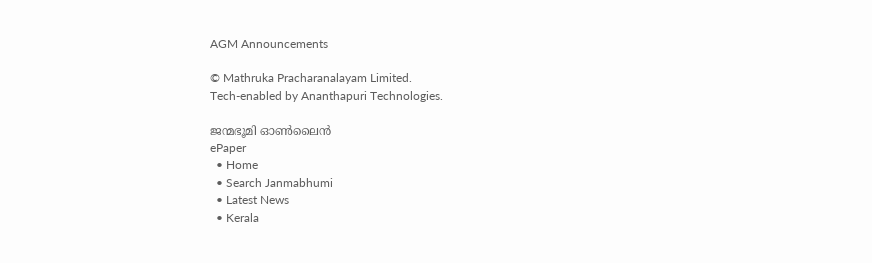AGM Announcements

© Mathruka Pracharanalayam Limited.
Tech-enabled by Ananthapuri Technologies.

ജന്മഭൂമി ഓണ്‍ലൈന്‍
ePaper
  • Home
  • Search Janmabhumi
  • Latest News
  • Kerala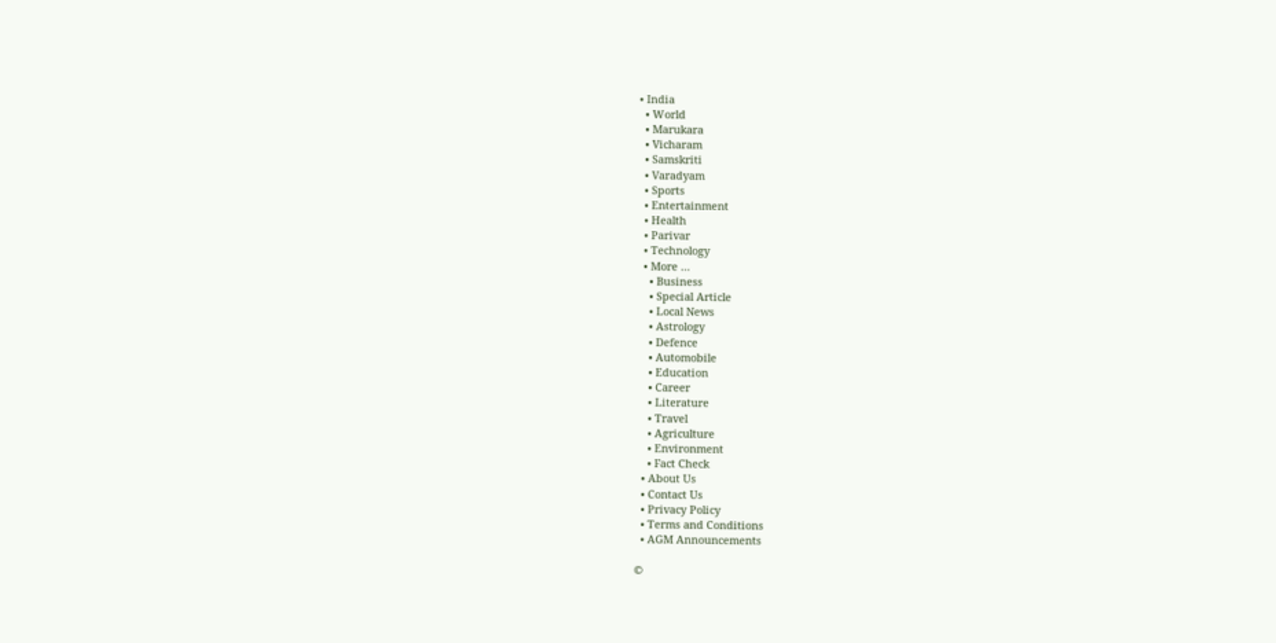• India
  • World
  • Marukara
  • Vicharam
  • Samskriti
  • Varadyam
  • Sports
  • Entertainment
  • Health
  • Parivar
  • Technology
  • More …
    • Business
    • Special Article
    • Local News
    • Astrology
    • Defence
    • Automobile
    • Education
    • Career
    • Literature
    • Travel
    • Agriculture
    • Environment
    • Fact Check
  • About Us
  • Contact Us
  • Privacy Policy
  • Terms and Conditions
  • AGM Announcements

©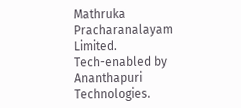Mathruka Pracharanalayam Limited.
Tech-enabled by Ananthapuri Technologies.